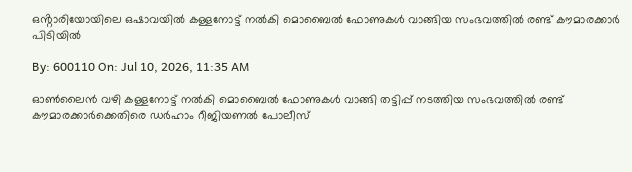ഒൻ്റാരിയോയിലെ ഒഷാവയിൽ കള്ളനോട്ട് നൽകി മൊബൈൽ ഫോണുകൾ വാങ്ങിയ സംഭവത്തിൽ രണ്ട് കൗമാരക്കാർ പിടിയിൽ

By: 600110 On: Jul 10, 2026, 11:35 AM

ഓൺലൈൻ വഴി കള്ളനോട്ട് നൽകി മൊബൈൽ ഫോണുകൾ വാങ്ങി തട്ടിപ്പ് നടത്തിയ സംഭവത്തിൽ രണ്ട് കൗമാരക്കാർക്കെതിരെ ഡർഹാം റീജിയണൽ പോലീസ്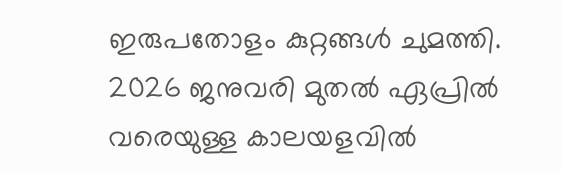ഇരുപതോളം കുറ്റങ്ങൾ ചുമത്തി. 2026 ജനുവരി മുതൽ ഏപ്രിൽ വരെയുള്ള കാലയളവിൽ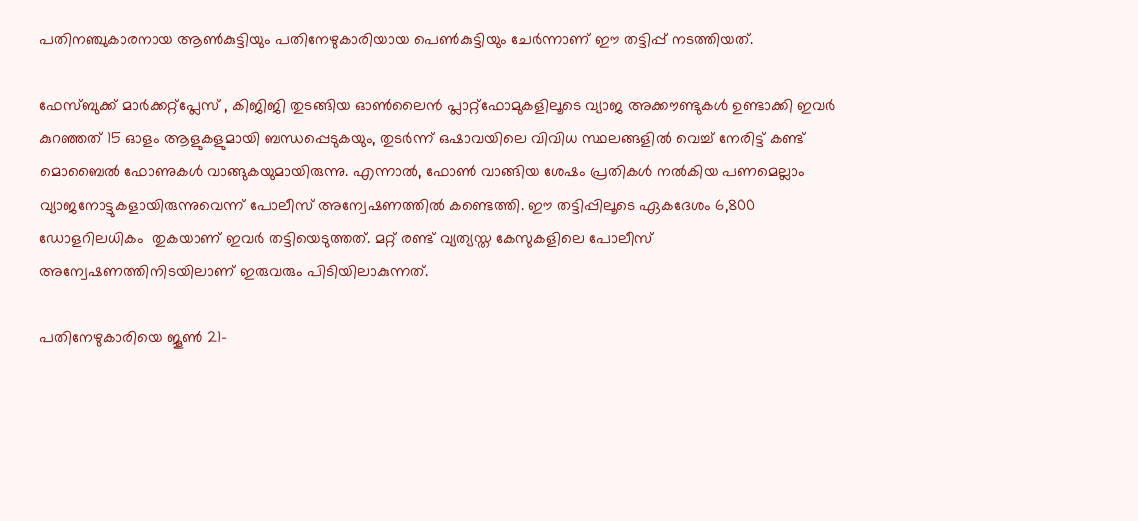പതിനഞ്ചുകാരനായ ആൺകുട്ടിയും പതിനേഴുകാരിയായ പെൺകുട്ടിയും ചേർന്നാണ് ഈ തട്ടിപ്പ് നടത്തിയത്.

ഫേസ്ബുക്ക് മാർക്കറ്റ്പ്ലേസ് , കിജിജി തുടങ്ങിയ ഓൺലൈൻ പ്ലാറ്റ്‌ഫോമുകളിലൂടെ വ്യാജ അക്കൗണ്ടുകൾ ഉണ്ടാക്കി ഇവർ കുറഞ്ഞത് 15 ഓളം ആളുകളുമായി ബന്ധപ്പെടുകയും, തുടർന്ന് ഒഷാവയിലെ വിവിധ സ്ഥലങ്ങളിൽ വെച്ച് നേരിട്ട് കണ്ട് മൊബൈൽ ഫോണുകൾ വാങ്ങുകയുമായിരുന്നു. എന്നാൽ, ഫോൺ വാങ്ങിയ ശേഷം പ്രതികൾ നൽകിയ പണമെല്ലാം വ്യാജനോട്ടുകളായിരുന്നുവെന്ന് പോലീസ് അന്വേഷണത്തിൽ കണ്ടെത്തി. ഈ തട്ടിപ്പിലൂടെ ഏകദേശം 6,800 ഡോളറിലധികം  തുകയാണ് ഇവർ തട്ടിയെടുത്തത്. മറ്റ് രണ്ട് വ്യത്യസ്ത കേസുകളിലെ പോലീസ് അന്വേഷണത്തിനിടയിലാണ് ഇരുവരും പിടിയിലാകുന്നത്.

പതിനേഴുകാരിയെ ജൂൺ 21-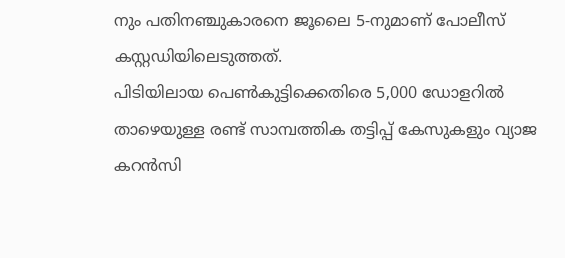നും പതിനഞ്ചുകാരനെ ജൂലൈ 5-നുമാണ് പോലീസ് കസ്റ്റഡിയിലെടുത്തത്.
പിടിയിലായ പെൺകുട്ടിക്കെതിരെ 5,000 ഡോളറിൽ താഴെയുള്ള രണ്ട് സാമ്പത്തിക തട്ടിപ്പ് കേസുകളും വ്യാജ കറൻസി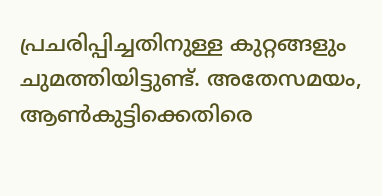പ്രചരിപ്പിച്ചതിനുള്ള കുറ്റങ്ങളും ചുമത്തിയിട്ടുണ്ട്. അതേസമയം, ആൺകുട്ടിക്കെതിരെ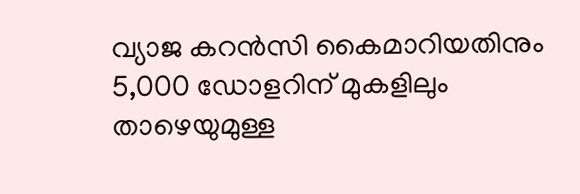വ്യാജ കറൻസി കൈമാറിയതിനും 5,000 ഡോളറിന് മുകളിലും താഴെയുമുള്ള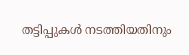തട്ടിപ്പുകൾ നടത്തിയതിനും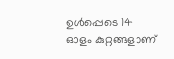ഉൾപ്പെടെ 14 ഓളം കുറ്റങ്ങളാണ്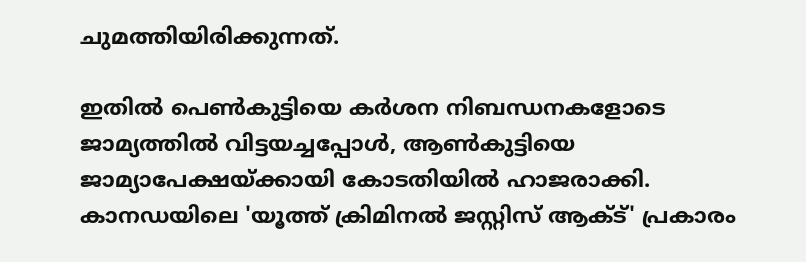ചുമത്തിയിരിക്കുന്നത്.

ഇതിൽ പെൺകുട്ടിയെ കർശന നിബന്ധനകളോടെ ജാമ്യത്തിൽ വിട്ടയച്ചപ്പോൾ, ആൺകുട്ടിയെ ജാമ്യാപേക്ഷയ്ക്കായി കോടതിയിൽ ഹാജരാക്കി. കാനഡയിലെ 'യൂത്ത് ക്രിമിനൽ ജസ്റ്റിസ് ആക്ട്' പ്രകാരം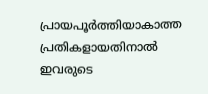പ്രായപൂർത്തിയാകാത്ത പ്രതികളായതിനാൽ ഇവരുടെ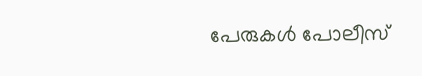പേരുകൾ പോലീസ്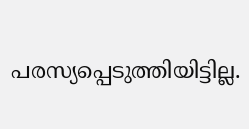പരസ്യപ്പെടുത്തിയിട്ടില്ല.